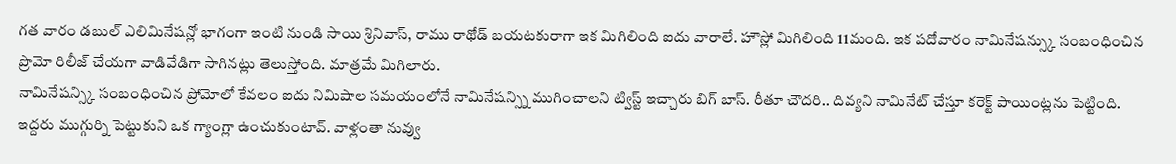గత వారం డబుల్ ఎలిమినేషన్లో భాగంగా ఇంటి నుండి సాయి శ్రినివాస్, రాము రాథోడ్ బయటకురాగా ఇక మిగిలింది ఐదు వారాలే. హౌస్లో మిగిలింది 11మంది. ఇక పదోవారం నామినేషన్స్కు సంబంధించిన ప్రొమో రిలీజ్ చేయగా వాడివేడిగా సాగినట్లు తెలుస్తోంది. మాత్రమే మిగిలారు.
నామినేషన్స్కి సంబంధించిన ప్రోమోలో కేవలం ఐదు నిమిషాల సమయంలోనే నామినేషన్స్ని ముగించాలని ట్విస్ట్ ఇచ్చారు బిగ్ బాస్. రీతూ చౌదరి.. దివ్యని నామినేట్ చేస్తూ కరెక్ట్ పాయింట్లను పెట్టింది.
ఇద్దరు ముగ్గుర్ని పెట్టుకుని ఒక గ్యాంగ్లా ఉంచుకుంటావ్. వాళ్లంతా నువ్వు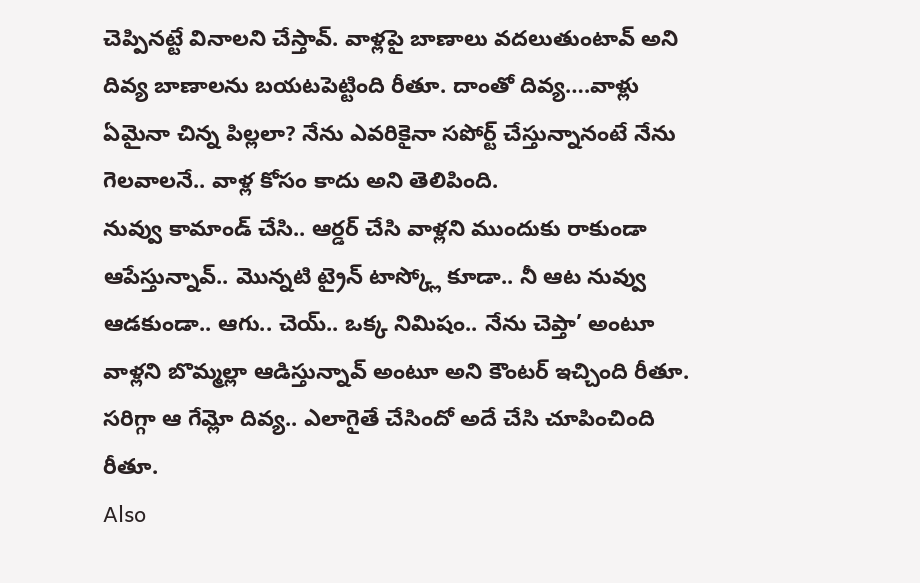చెప్పినట్టే వినాలని చేస్తావ్. వాళ్లపై బాణాలు వదలుతుంటావ్ అని దివ్య బాణాలను బయటపెట్టింది రీతూ. దాంతో దివ్య….వాళ్లు ఏమైనా చిన్న పిల్లలా? నేను ఎవరికైనా సపోర్ట్ చేస్తున్నానంటే నేను గెలవాలనే.. వాళ్ల కోసం కాదు అని తెలిపింది.
నువ్వు కామాండ్ చేసి.. ఆర్డర్ చేసి వాళ్లని ముందుకు రాకుండా ఆపేస్తున్నావ్.. మొన్నటి ట్రైన్ టాస్క్లో కూడా.. నీ ఆట నువ్వు ఆడకుండా.. ఆగు.. చెయ్.. ఒక్క నిమిషం.. నేను చెప్తా’ అంటూ వాళ్లని బొమ్మల్లా ఆడిస్తున్నావ్ అంటూ అని కౌంటర్ ఇచ్చింది రీతూ. సరిగ్గా ఆ గేమ్లో దివ్య.. ఎలాగైతే చేసిందో అదే చేసి చూపించింది రీతూ.
Also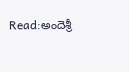Read:అందెశ్రీ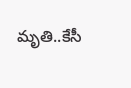మృతి..కేసీ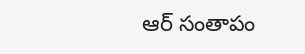ఆర్ సంతాపం